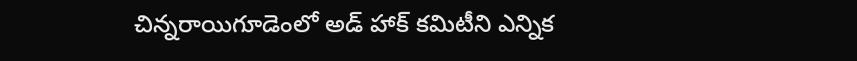చిన్నరాయిగూడెంలో అడ్ హాక్ కమిటీని ఎన్నిక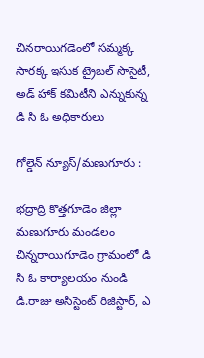చినరాయిగడెంలో సమ్మక్క సారక్క ఇసుక ట్రైబల్ సొసైటీ, అడ్ హాక్ కమిటీని ఎన్నుకున్న డి సి ఓ అధికారులు

గోల్డెన్ న్యూస్/మణుగూరు :

భద్రాద్రి కొత్తగూడెం జిల్లా మణుగూరు మండలం చిన్నరాయిగూడెం గ్రామంలో డి సి ఓ కార్యాలయం నుండి డి.రాజు అసిస్టెంట్ రిజిస్టార్, ఎ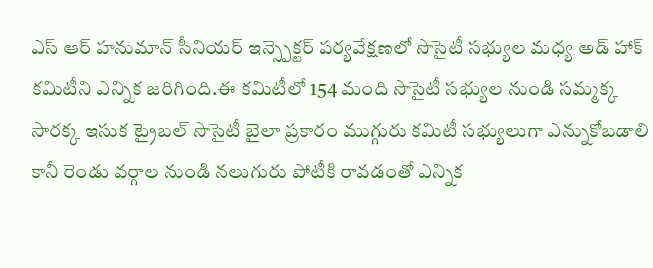ఎస్ ఆర్ హనుమాన్ సీనియర్ ఇన్స్పెక్టర్ పర్యవేక్షణలో సొసైటీ సభ్యుల మధ్య అడ్ హాక్ కమిటీని ఎన్నిక జరిగింది.ఈ కమిటీలో 154 మంది సొసైటీ సభ్యుల నుండి సమ్మక్క సారక్క ఇసుక ట్రైబల్ సొసైటీ బైలా ప్రకారం ముగ్గురు కమిటీ సభ్యులుగా ఎన్నుకోబడాలి కానీ రెండు వర్గాల నుండి నలుగురు పోటీకి రావడంతో ఎన్నిక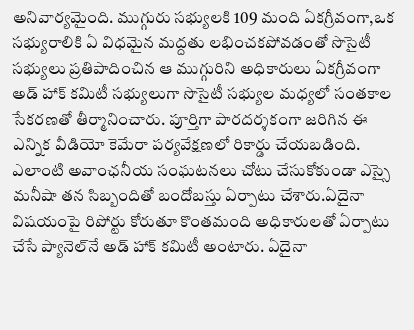అనివార్యమైంది. ముగ్గురు సభ్యులకి 109 మంది ఏకగ్రీవంగా,ఒక సభ్యురాలికి ఏ విధమైన మద్దతు లభించకపోవడంతో సొసైటీ సభ్యులు ప్రతిపాదించిన ఆ ముగ్గురిని అధికారులు ఏకగ్రీవంగా అడ్ హాక్ కమిటీ సభ్యులుగా సొసైటీ సభ్యుల మధ్యలో సంతకాల సేకరణతో తీర్మానించారు. పూర్తిగా పారదర్శకంగా జరిగిన ఈ ఎన్నిక వీడియో కెమేరా పర్యవేక్షణలో రికార్డు చేయబడింది. ఎలాంటి అవాంఛనీయ సంఘటనలు చోటు చేసుకోకుండా ఎస్సై మనీషా తన సిబ్బందితో బందోబస్తు ఏర్పాటు చేశారు.ఏదైనా విషయంపై రిపోర్టు కోరుతూ కొంతమంది అధికారులతో ఏర్పాటు చేసే ప్యానెల్‌నే అడ్ హాక్ కమిటీ అంటారు. ఏదైనా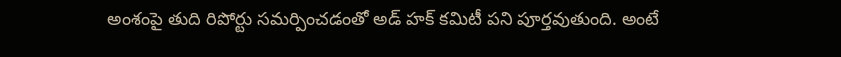అంశంపై తుది రిపోర్టు సమర్పించడంతో అడ్ హక్ కమిటీ పని పూర్తవుతుంది. అంటే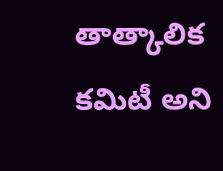తాత్కాలిక కమిటీ అని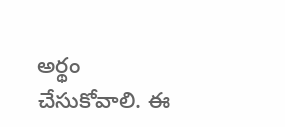అర్థం చేసుకోవాలి. ఈ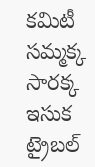కమిటీ సమ్మక్క సారక్క ఇసుక ట్రైబల్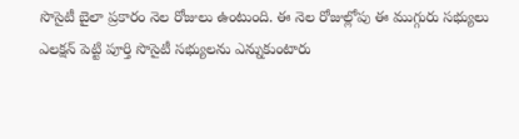సొసైటీ బైలా ప్రకారం నెల రోజులు ఉంటుంది. ఈ నెల రోజుల్లోపు ఈ ముగ్గురు సభ్యులు ఎలక్షన్ పెట్టి పూర్తి సొసైటీ సభ్యులను ఎన్నుకుంటారు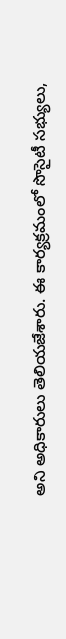అని అధికారులు తెలియజేశారు. ఈ కార్యక్రమంలో సొసైటీ సభ్యులు,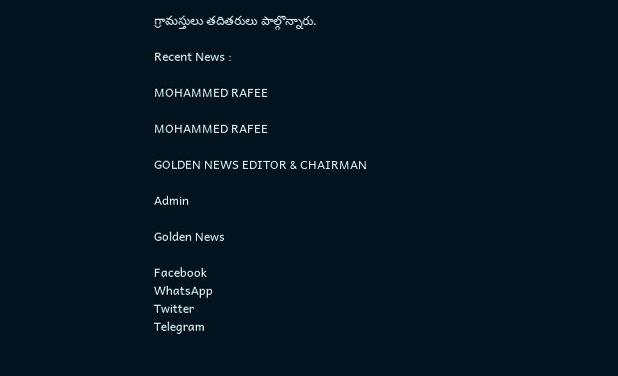గ్రామస్తులు తదితరులు పాల్గొన్నారు.

Recent News :

MOHAMMED RAFEE

MOHAMMED RAFEE

GOLDEN NEWS EDITOR & CHAIRMAN

Admin

Golden News

Facebook
WhatsApp
Twitter
Telegram